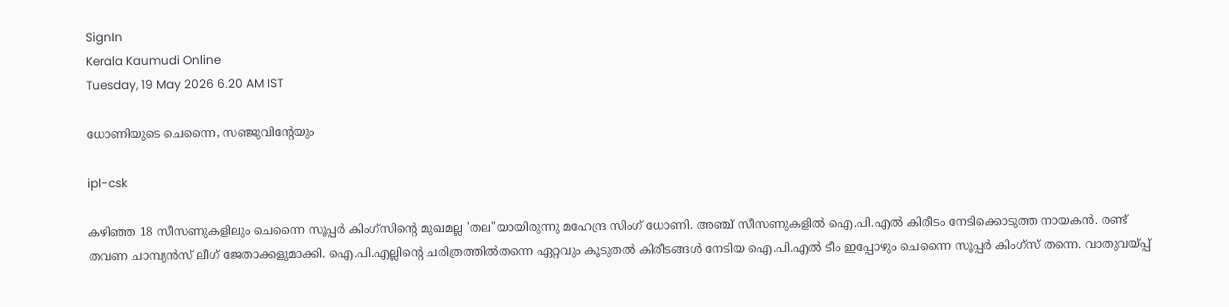SignIn
Kerala Kaumudi Online
Tuesday, 19 May 2026 6.20 AM IST

ധോണിയുടെ ചെന്നൈ, സഞ്ജുവിന്റേയും

ipl-csk

കഴിഞ്ഞ 18 സീസണുകളിലും ചെന്നൈ സൂപ്പർ കിംഗ്സിന്റെ മുഖമല്ല 'തല"യായിരുന്നു മഹേന്ദ്ര സിംഗ് ധോണി. അഞ്ച് സീസണുകളിൽ ഐ.പി.എൽ കിരീടം നേടിക്കൊടുത്ത നായകൻ. രണ്ട് തവണ ചാമ്പ്യൻസ് ലീഗ് ജേതാക്കളുമാക്കി. ഐ.പി.എല്ലിന്റെ ചരിത്രത്തിൽതന്നെ ഏറ്റവും കൂടുതൽ കിരീടങ്ങൾ നേടിയ ഐ.പി.എൽ ടീം ഇപ്പോഴും ചെന്നൈ സൂപ്പർ കിംഗ്സ് തന്നെ. വാതുവയ്പ്പ്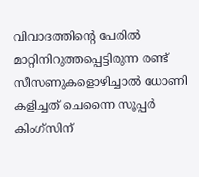വിവാദത്തിന്റെ പേരിൽ മാറ്റിനിറുത്തപ്പെട്ടിരുന്ന രണ്ട് സീസണുകളൊഴിച്ചാൽ ധോണി കളിച്ചത് ചെന്നൈ സൂപ്പർ കിംഗ്സിന്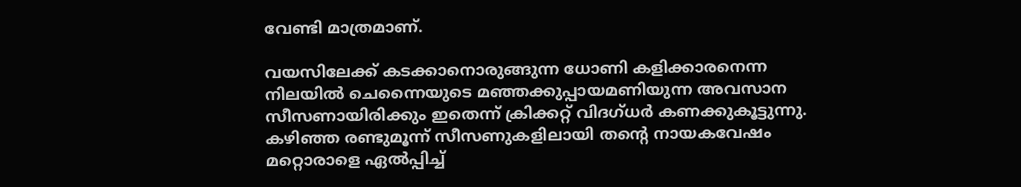വേണ്ടി മാത്രമാണ്.

വയസിലേക്ക് കടക്കാനൊരുങ്ങുന്ന ധോണി കളിക്കാരനെന്ന നിലയിൽ ചെന്നൈയുടെ മഞ്ഞക്കുപ്പായമണിയുന്ന അവസാന സീസണായിരിക്കും ഇതെന്ന് ക്രിക്കറ്റ് വിദഗ്ധർ കണക്കുകൂട്ടുന്നു. കഴിഞ്ഞ രണ്ടുമൂന്ന് സീസണുകളിലായി തന്റെ നായകവേഷം മറ്റൊരാളെ ഏൽപ്പിച്ച്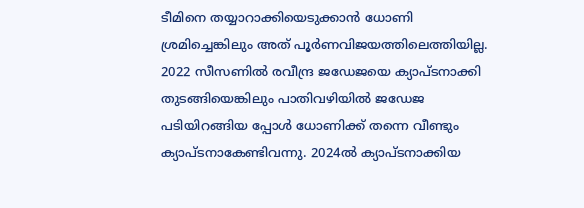ടീമിനെ തയ്യാറാക്കിയെടുക്കാൻ ധോണി ശ്രമിച്ചെങ്കിലും അത് പൂർണവിജയത്തിലെത്തിയില്ല. 2022 സീസണിൽ രവീന്ദ്ര ജഡേജയെ ക്യാപ്ടനാക്കി തുടങ്ങിയെങ്കിലും പാതിവഴിയിൽ ജഡേജ പടിയിറങ്ങിയ പ്പോൾ ധോണിക്ക് തന്നെ വീണ്ടും ക്യാപ്ടനാകേണ്ടിവന്നു. 2024ൽ ക്യാപ്ടനാക്കിയ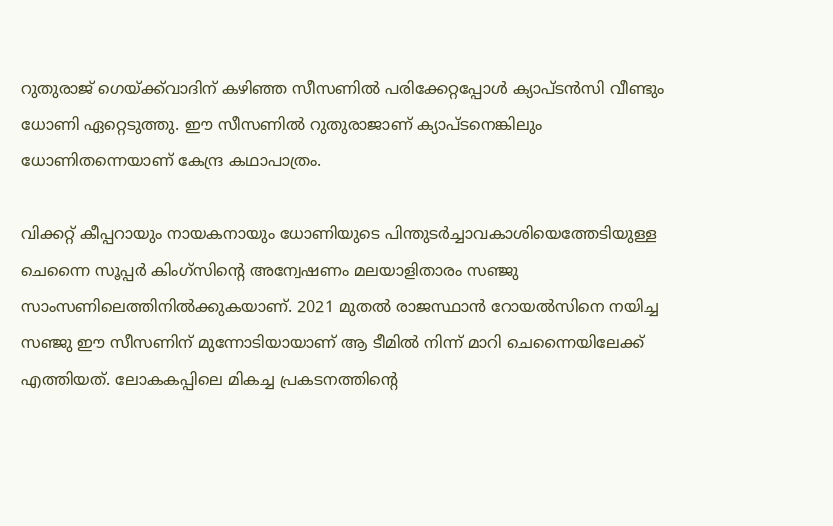റുതുരാജ് ഗെയ്ക്ക്‌വാദിന് കഴിഞ്ഞ സീസണിൽ പരിക്കേറ്റപ്പോൾ ക്യാപ്ടൻസി വീണ്ടും ധോണി ഏറ്റെടുത്തു. ഈ സീസണിൽ റുതുരാജാണ് ക്യാപ്ടനെങ്കിലും ധോണിതന്നെയാണ് കേന്ദ്ര കഥാപാത്രം.

വിക്കറ്റ് കീപ്പറായും നായകനായും ധോണിയുടെ പിന്തുടർച്ചാവകാശിയെത്തേടിയുള്ള ചെന്നൈ സൂപ്പർ കിംഗ്സിന്റെ അന്വേഷണം മലയാളിതാരം സഞ്ജു സാംസണിലെത്തിനിൽക്കുകയാണ്. 2021 മുതൽ രാജസ്ഥാൻ റോയൽസിനെ നയിച്ച സഞ്ജു ഈ സീസണിന് മുന്നോടിയായാണ് ആ ടീമിൽ നിന്ന് മാറി ചെന്നൈയിലേക്ക് എത്തിയത്. ലോകകപ്പിലെ മികച്ച പ്രകടനത്തിന്റെ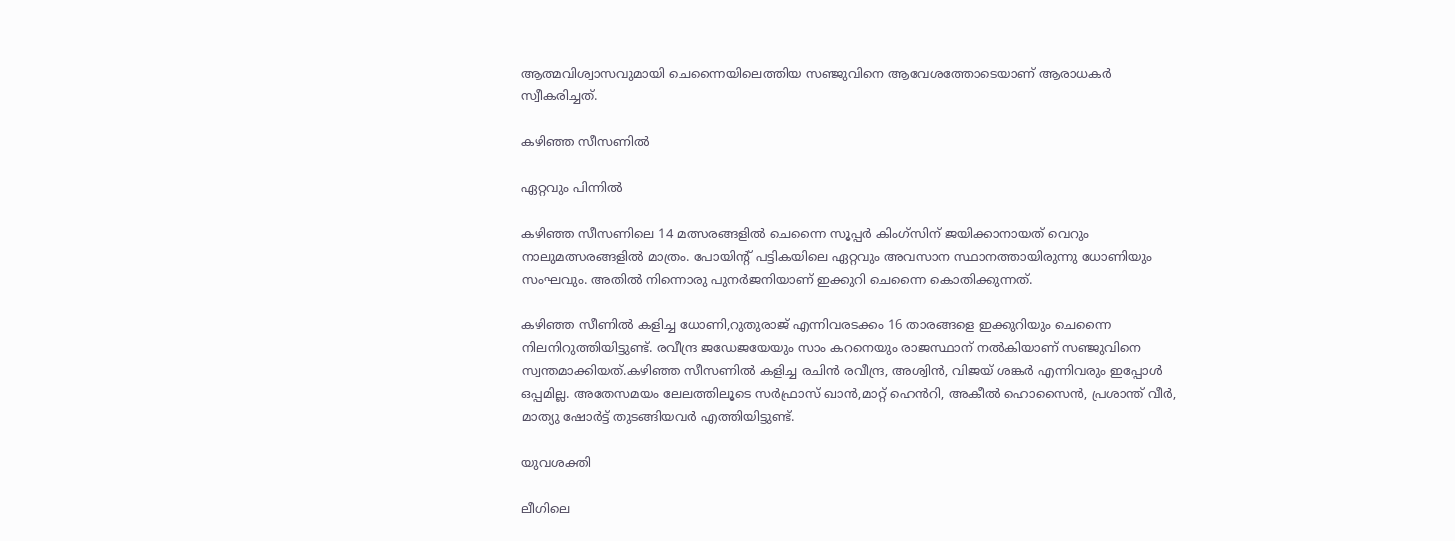ആത്മവിശ്വാസവുമായി ചെന്നൈയിലെത്തിയ സഞ്ജുവിനെ ആവേശത്തോടെയാണ് ആരാധകർ സ്വീകരിച്ചത്.

കഴിഞ്ഞ സീസണിൽ

ഏറ്റവും പിന്നിൽ

കഴിഞ്ഞ സീസണിലെ 14 മത്സരങ്ങളിൽ ചെന്നൈ സൂപ്പർ കിംഗ്സിന് ജയിക്കാനായത് വെറും നാലുമത്സരങ്ങളിൽ മാത്രം. പോയിന്റ് പട്ടികയിലെ ഏറ്റവും അവസാന സ്ഥാനത്തായിരുന്നു ധോണിയും സംഘവും. അതിൽ നിന്നൊരു പുനർജനിയാണ് ഇക്കുറി ചെന്നൈ കൊതിക്കുന്നത്.

കഴിഞ്ഞ സീണിൽ കളിച്ച ധോണി,റുതുരാജ് എന്നിവരടക്കം 16 താരങ്ങളെ ഇക്കുറിയും ചെന്നൈ നിലനിറുത്തിയിട്ടുണ്ട്. രവീന്ദ്ര ജഡേജയേയും സാം കറനെയും രാജസ്ഥാന് നൽകിയാണ് സഞ്ജുവിനെ സ്വന്തമാക്കിയത്.കഴിഞ്ഞ സീസണിൽ കളിച്ച രചിൻ രവീന്ദ്ര, അശ്വിൻ, വിജയ് ശങ്കർ എന്നിവരും ഇപ്പോൾ ഒപ്പമില്ല. അതേസമയം ലേലത്തിലൂടെ സർഫ്രാസ് ഖാൻ,മാറ്റ് ഹെൻറി, അകീൽ ഹൊസൈൻ, പ്രശാന്ത് വീർ, മാത്യു ഷോർട്ട് തുടങ്ങിയവർ എത്തിയിട്ടുണ്ട്.

യുവശക്തി

ലീഗിലെ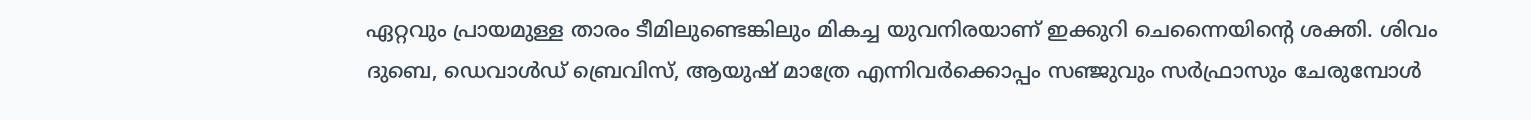ഏറ്റവും പ്രായമുള്ള താരം ടീമിലുണ്ടെങ്കിലും മികച്ച യുവനിരയാണ് ഇക്കുറി ചെന്നൈയിന്റെ ശക്തി. ശിവം ദുബെ, ഡെവാൾഡ് ബ്രെവിസ്, ആയുഷ് മാത്രേ എന്നിവർക്കൊപ്പം സഞ്ജുവും സർഫ്രാസും ചേരുമ്പോൾ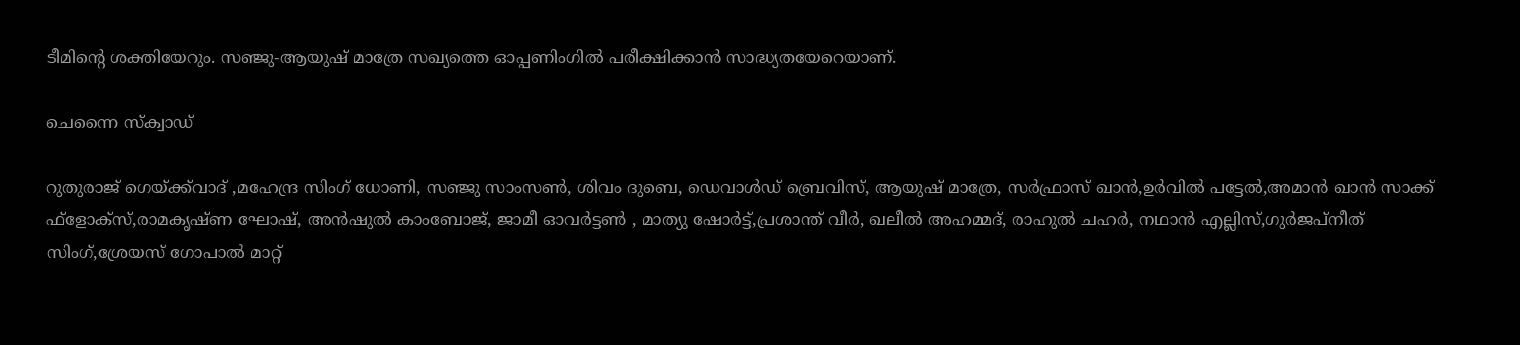ടീമിന്റെ ശക്തിയേറും. സഞ്ജു-ആയുഷ് മാത്രേ സഖ്യത്തെ ഓപ്പണിംഗിൽ പരീക്ഷിക്കാൻ സാദ്ധ്യതയേറെയാണ്.

ചെന്നൈ സ്ക്വാഡ്

റുതുരാജ് ഗെയ്ക്ക്‌വാദ് ,മഹേന്ദ്ര സിംഗ് ധോണി, സഞ്ജു സാംസൺ, ശിവം ദുബെ, ഡെവാൾഡ് ബ്രെവിസ്, ആയുഷ് മാത്രേ, സർഫ്രാസ് ഖാൻ,ഉർവിൽ പട്ടേൽ,അമാൻ ഖാൻ സാക്ക് ഫ്ളോക്സ്,രാമകൃഷ്ണ ഘോഷ്, അൻഷുൽ കാംബോജ്, ജാമീ ഓവർട്ടൺ , മാത്യു ഷോർട്ട്,പ്രശാന്ത് വീർ, ഖലീൽ അഹമ്മദ്, രാഹുൽ ചഹർ, നഥാൻ എല്ലിസ്,ഗുർജപ്നീത് സിംഗ്,ശ്രേയസ് ഗോപാൽ മാറ്റ്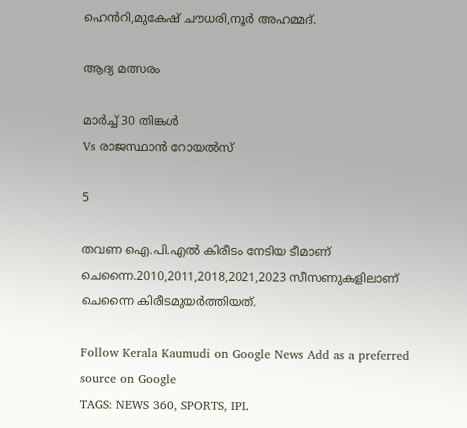ഹെൻറി,മുകേഷ് ചൗധരി,നൂർ അഹമ്മദ്.

ആദ്യ മത്സരം

മാർച്ച് 30 തിങ്കൾ
Vs രാജസ്ഥാൻ റോയൽസ്

5

തവണ ഐ.പി.എൽ കിരീടം നേടിയ ടീമാണ് ചെന്നൈ.2010,2011,2018,2021,2023 സീസണുകളിലാണ് ചെന്നൈ കിരീടമുയർത്തിയത്.

Follow Kerala Kaumudi on Google News Add as a preferred source on Google
TAGS: NEWS 360, SPORTS, IPL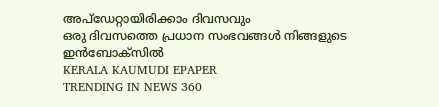അപ്ഡേറ്റായിരിക്കാം ദിവസവും
ഒരു ദിവസത്തെ പ്രധാന സംഭവങ്ങൾ നിങ്ങളുടെ ഇൻബോക്സിൽ
KERALA KAUMUDI EPAPER
TRENDING IN NEWS 360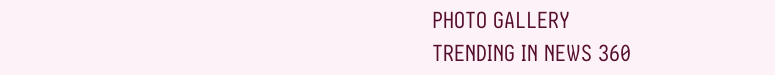PHOTO GALLERY
TRENDING IN NEWS 360